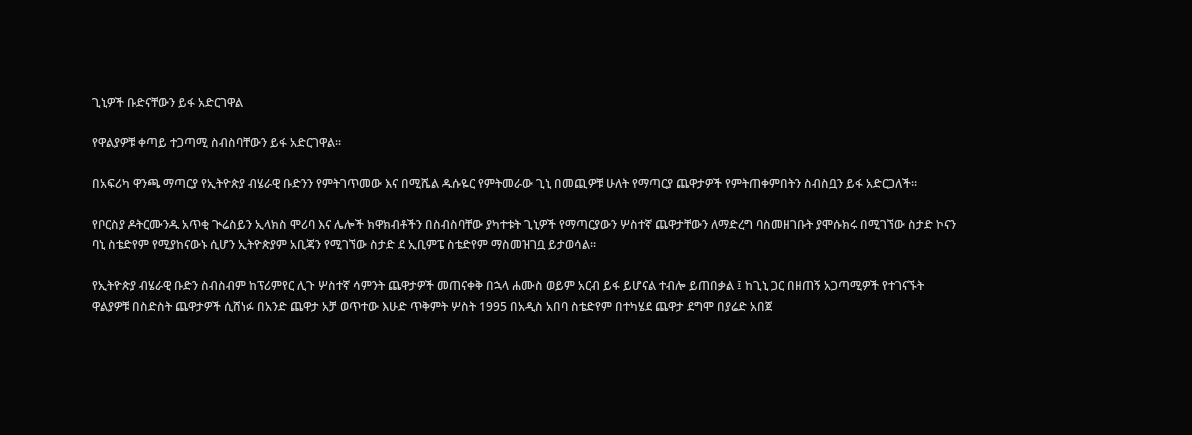ጊኒዎች ቡድናቸውን ይፋ አድርገዋል

የዋልያዎቹ ቀጣይ ተጋጣሚ ስብስባቸውን ይፋ አድርገዋል።

በአፍሪካ ዋንጫ ማጣርያ የኢትዮጵያ ብሄራዊ ቡድንን የምትገጥመው እና በሚሼል ዱሱዬር የምትመራው ጊኒ በመጪዎቹ ሁለት የማጣርያ ጨዋታዎች የምትጠቀምበትን ስብስቧን ይፋ አድርጋለች።

የቦርስያ ዶትርሙንዱ አጥቂ ጒሬስይን ኢላክስ ሞሪባ እና ሌሎች ክዋክብቶችን በስብስባቸው ያካተቱት ጊኒዎች የማጣርያውን ሦስተኛ ጨዋታቸውን ለማድረግ ባስመዘገቡት ያሞሱክሩ በሚገኘው ስታድ ኮናን ባኒ ስቴድየም የሚያከናውኑ ሲሆን ኢትዮጵያም አቢጃን የሚገኘው ስታድ ደ ኢቢምፔ ስቴድየም ማስመዝገቧ ይታወሳል።

የኢትዮጵያ ብሄራዊ ቡድን ስብስብም ከፕሪምየር ሊጉ ሦስተኛ ሳምንት ጨዋታዎች መጠናቀቅ በኋላ ሐሙስ ወይም አርብ ይፋ ይሆናል ተብሎ ይጠበቃል ፤ ከጊኒ ጋር በዘጠኝ አጋጣሚዎች የተገናኙት ዋልያዎቹ በስድስት ጨዋታዎች ሲሸነፉ በአንድ ጨዋታ አቻ ወጥተው እሁድ ጥቅምት ሦስት 1995 በአዲስ አበባ ስቴድየም በተካሄደ ጨዋታ ደግሞ በያሬድ አበጀ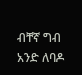ብቸኛ ግብ  አንድ ለባዶ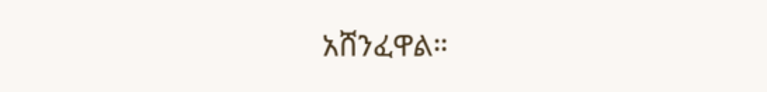አሸንፈዋል።